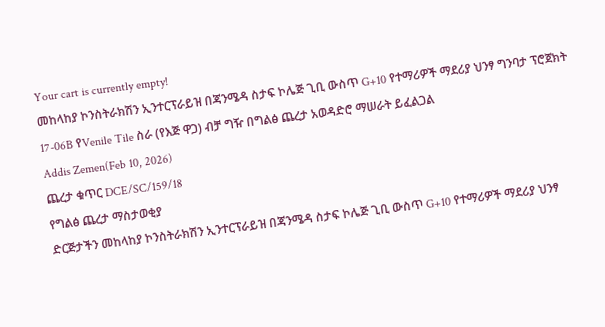Your cart is currently empty!
መከላከያ ኮንስትራክሽን ኢንተርፕራይዝ በጃንሜዳ ስታፍ ኮሌጅ ጊቢ ውስጥ G+10 የተማሪዎች ማደሪያ ህንፃ ግንባታ ፕሮጀክት 17-06B የVenile Tile ስራ (የእጅ ዋጋ) ብቻ ግዥ በግልፅ ጨረታ አወዳድሮ ማሠራት ይፈልጋል
Addis Zemen(Feb 10, 2026)
ጨረታ ቁጥር DCE/SC/159/18
የግልፅ ጨረታ ማስታወቂያ
ድርጅታችን መከላከያ ኮንስትራክሽን ኢንተርፕራይዝ በጃንሜዳ ስታፍ ኮሌጅ ጊቢ ውስጥ G+10 የተማሪዎች ማደሪያ ህንፃ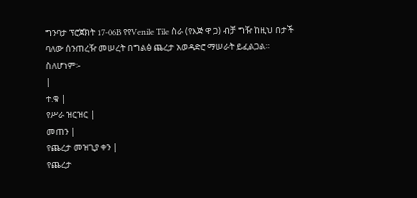ግንባታ ፕሮጀክት 17-06B የየVenile Tile ስራ (የእጅ ዋ ጋ) ብቻ ግዥ ከዚህ በታች ባለው ሰንጠረዥ መሠረት በግልፅ ጨረታ አወዳድሮ ማሠራት ይፈልጋል።
ስለሆነም፡-
|
ተ.ቁ |
የሥራ ዝርዝር |
መጠን |
የጨረታ መዝጊያ ቀን |
የጨረታ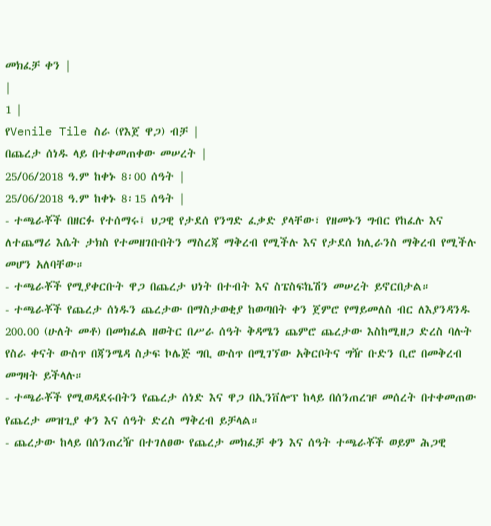መክፈቻ ቀን |
|
1 |
የVenile Tile ስራ (የእጀ ዋጋ) ብቻ |
በጨረታ ሰነዱ ላይ በተቀመጠቀው መሠረት |
25/06/2018 ዓ.ም ከቀኑ 8፡00 ሰዓት |
25/06/2018 ዓ.ም ከቀኑ 8፡15 ሰዓት |
- ተጫራቾች በዘርፉ የተሰማሩ፤ ህጋዊ የታደሰ የንግድ ፈቃድ ያላቸው፣ የዘመኑን ግብር የከፈሉ እና ለተጨማሪ እሴት ታክስ የተመዘገቡበትን ማስረጃ ማቅረብ የሚችሉ እና የታደሰ ክሊራንስ ማቅረብ የሚችሉ መሆን አለባቸው።
- ተጫራቾች የሚያቀርቡት ዋጋ በጨረታ ህነት በተብት እና ስፔስፍኬሽን መሠረት ይኖርበታል።
- ተጫራቾች የጨረታ ሰነዱን ጨረታው በማስታወቂያ ከወጣበት ቀን ጀምሮ የማይመለስ ብር ለእያንዳንዱ 200.00 (ሁለት መቶ) በመክፈል ዘወትር በሥራ ሰዓት ቅዳሜን ጨምሮ ጨረታው እስከሚዘጋ ድረስ ባሉት የስራ ቀናት ውስጥ በጃንሜዳ ስታፍ ኮሌጅ ግቢ ውስጥ በሚገኘው አቅርቦትና ግዥ ቡድን ቢሮ በመቅረብ መግዛት ይችላሉ።
- ተጫራቾች የሚወዳደሩበትን የጨረታ ሰነድ እና ዋጋ በኢንቨሎፕ ከላይ በሰንጠረዡ መሰረት በተቀመጠው የጨረታ መዝጊያ ቀን እና ሰዓት ድረስ ማቅረብ ይቻላል።
- ጨረታው ከላይ በሰንጠረዥ በተገለፀው የጨረታ መክፈቻ ቀን እና ሰዓት ተጫራቾች ወይም ሕጋዊ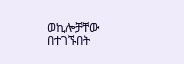ወኪሎቻቸው በተገኙበት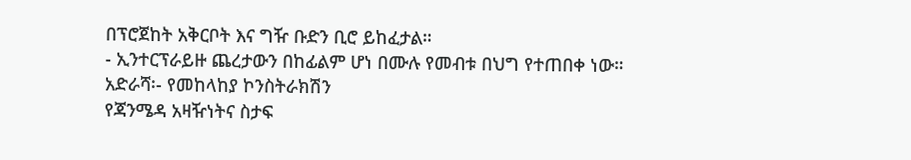በፕሮጀከት አቅርቦት እና ግዥ ቡድን ቢሮ ይከፈታል።
- ኢንተርፕራይዙ ጨረታውን በከፊልም ሆነ በሙሉ የመብቱ በህግ የተጠበቀ ነው።
አድራሻ፡- የመከላከያ ኮንስትራክሽን
የጃንሜዳ አዛዥነትና ስታፍ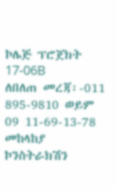ኮሌጅ ፕሮጀክት 17-06B
ለበለጠ መረጃ፡-011 895-9810 ወይም 09 11-69-13-78
መከላከያ ኮንስትራክሽን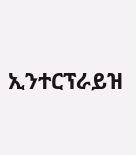ኢንተርፕራይዝ